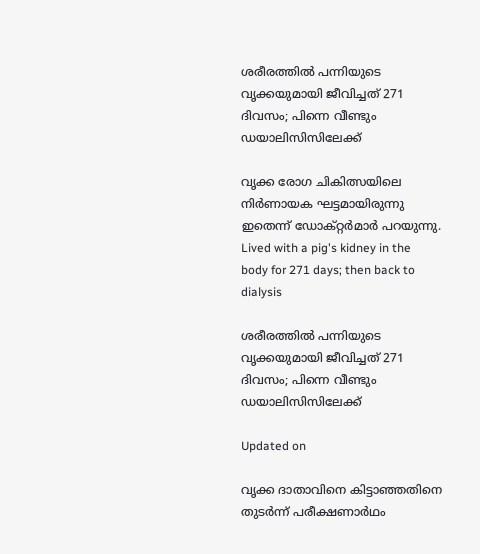ശരീരത്തിൽ പന്നിയുടെ വൃക്കയുമായി ജീവിച്ചത് 271 ദിവസം; പിന്നെ വീണ്ടും ഡയാലിസിസിലേക്ക്

വൃക്ക രോഗ ചികിത്സയിലെ നിർണായക ഘട്ടമായിരുന്നു ഇതെന്ന് ഡോക്റ്റർമാർ പറയുന്നു.
Lived with a pig's kidney in the body for 271 days; then back to dialysis

ശരീരത്തിൽ പന്നിയുടെ വൃക്കയുമായി ജീവിച്ചത് 271 ദിവസം; പിന്നെ വീണ്ടും ഡയാലിസിസിലേക്ക്

Updated on

വൃക്ക ദാതാവിനെ കിട്ടാഞ്ഞതിനെ തുടർന്ന് പരീക്ഷണാർഥം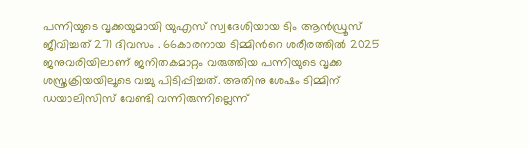പന്നിയുടെ വൃക്കയുമായി യുഎസ് സ്വദേശിയായ ടിം ആൻഡ്രൂസ് ജീവിച്ചത് 271 ദിവസം . 66കാരനായ ടിമ്മിന്‍റെ ശരീരത്തിൽ 2025 ജനുവരിയിലാണ് ജനിതകമാറ്റം വരുത്തിയ പന്നിയുടെ വൃക്ക ശസ്ത്രക്രിയയിലൂടെ വച്ചു പിടിപ്പിച്ചത്. അതിനു ശേഷം ടിമ്മിന് ഡയാലിസിസ് വേണ്ടി വന്നിരുന്നില്ലെന്ന്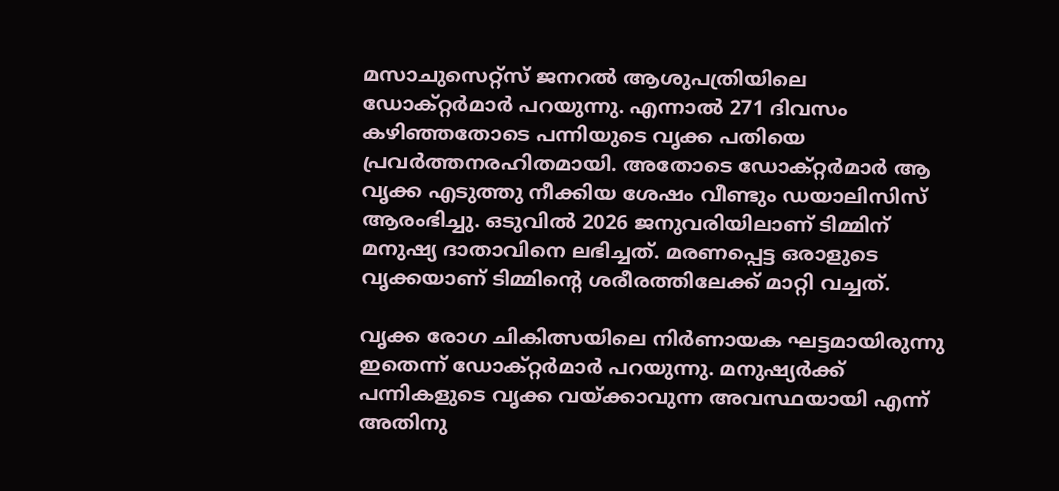മസാചുസെറ്റ്സ് ജനറൽ ആശുപത്രിയിലെ ഡോക്റ്റർമാർ പറയുന്നു. എന്നാൽ 271 ദിവസം കഴിഞ്ഞതോടെ പന്നിയുടെ വൃക്ക പതിയെ പ്രവർത്തനരഹിതമായി. അതോടെ ഡോക്റ്റർമാർ ആ വൃക്ക എടുത്തു നീക്കിയ ശേഷം വീണ്ടും ഡയാലിസിസ് ആരംഭിച്ചു. ഒടുവിൽ 2026 ജനുവരിയിലാണ് ടിമ്മിന് മനുഷ്യ ദാതാവിനെ ലഭിച്ചത്. മരണപ്പെട്ട ഒരാളുടെ വൃക്കയാണ് ടിമ്മിന്‍റെ ശരീരത്തിലേക്ക് മാറ്റി വച്ചത്.

വൃക്ക രോഗ ചികിത്സയിലെ നിർണായക ഘട്ടമായിരുന്നു ഇതെന്ന് ഡോക്റ്റർമാർ പറയുന്നു. മനുഷ്യർക്ക് പന്നികളുടെ വൃക്ക വയ്ക്കാവുന്ന അവസ്ഥയായി എന്ന് അതിനു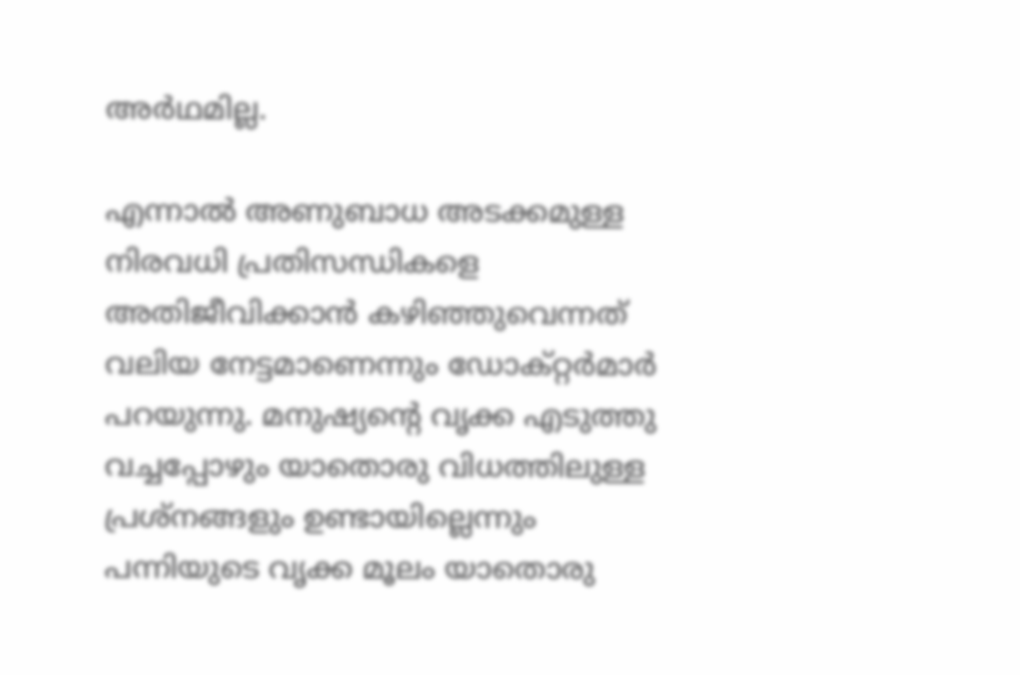അർഥമില്ല.

എന്നാൽ അണുബാധ അടക്കമുള്ള നിരവധി പ്രതിസന്ധികളെ അതിജീവിക്കാൻ കഴിഞ്ഞുവെന്നത് വലിയ നേട്ടമാണെന്നും ഡോക്റ്റർമാർ പറയുന്നു. മനുഷ്യന്‍റെ വൃക്ക എടുത്തു വച്ചപ്പോഴും യാതൊരു വിധത്തിലുള്ള പ്രശ്നങ്ങളും ഉണ്ടായില്ലെന്നും പന്നിയുടെ വൃക്ക മൂലം യാതൊരു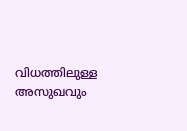വിധത്തിലുള്ള അസുഖവും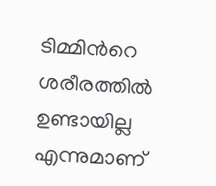ടിമ്മിന്‍റെ ശരീരത്തിൽ ഉണ്ടായില്ല എന്നുമാണ്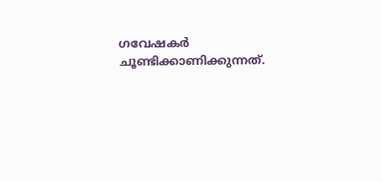ഗവേഷകർ ചൂണ്ടിക്കാണിക്കുന്നത്.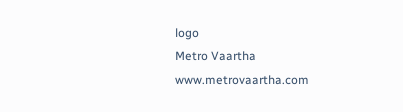logo
Metro Vaartha
www.metrovaartha.com